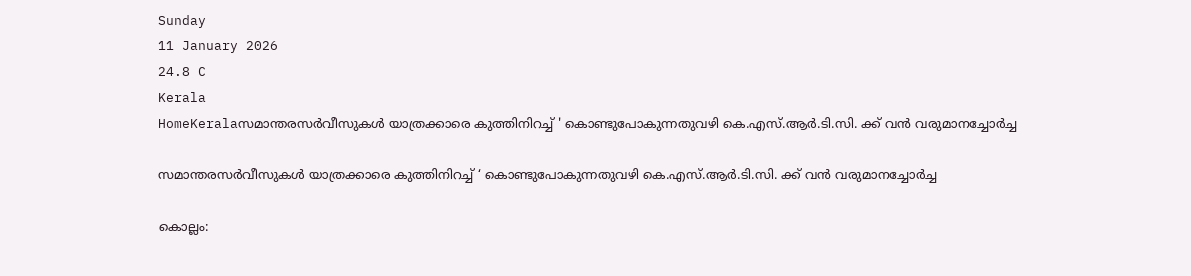Sunday
11 January 2026
24.8 C
Kerala
HomeKeralaസമാന്തരസര്‍വീസുകള്‍ യാത്രക്കാരെ കുത്തിനിറച്ച് ' കൊണ്ടുപോകുന്നതുവഴി കെ.എസ്.ആര്‍.ടി.സി. ക്ക് വന്‍ വരുമാനച്ചോര്‍ച്ച

സമാന്തരസര്‍വീസുകള്‍ യാത്രക്കാരെ കുത്തിനിറച്ച് ‘ കൊണ്ടുപോകുന്നതുവഴി കെ.എസ്.ആര്‍.ടി.സി. ക്ക് വന്‍ വരുമാനച്ചോര്‍ച്ച

കൊല്ലം: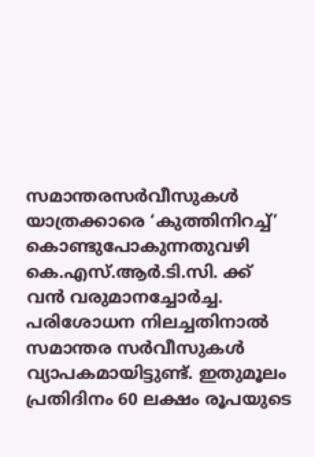സമാന്തരസര്‍വീസുകള്‍ യാത്രക്കാരെ ‘കുത്തിനിറച്ച്’ കൊണ്ടുപോകുന്നതുവഴി കെ.എസ്.ആര്‍.ടി.സി. ക്ക് വന്‍ വരുമാനച്ചോര്‍ച്ച. പരിശോധന നിലച്ചതിനാല്‍ സമാന്തര സര്‍വീസുകള്‍ വ്യാപകമായിട്ടുണ്ട്. ഇതുമൂലം പ്രതിദിനം 60 ലക്ഷം രൂപയുടെ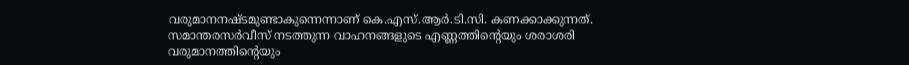വരുമാനനഷ്ടമുണ്ടാകുന്നെന്നാണ് കെ.എസ്.ആര്‍.ടി.സി. കണക്കാക്കുന്നത്.
സമാന്തരസര്‍വീസ് നടത്തുന്ന വാഹനങ്ങളുടെ എണ്ണത്തിന്റെയും ശരാശരി വരുമാനത്തിന്റെയും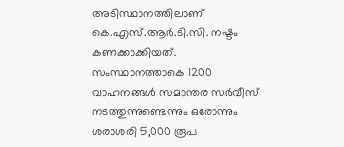അടിസ്ഥാനത്തിലാണ് കെ.എസ്.ആര്‍.ടി.സി. നഷ്ടം കണക്കാക്കിയത്. സംസ്ഥാനത്താകെ 1200 വാഹനങ്ങള്‍ സമാന്തര സര്‍വീസ് നടത്തുന്നുണ്ടെന്നും ഒരോന്നും ശരാശരി 5,000 രൂപ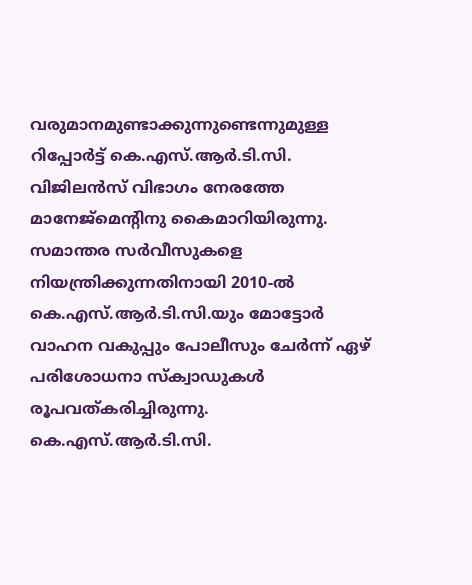വരുമാനമുണ്ടാക്കുന്നുണ്ടെന്നുമുള്ള റിപ്പോര്‍ട്ട് കെ.എസ്.ആര്‍.ടി.സി. വിജിലന്‍സ് വിഭാഗം നേരത്തേ മാനേജ്മെന്റിനു കൈമാറിയിരുന്നു.
സമാന്തര സര്‍വീസുകളെ നിയന്ത്രിക്കുന്നതിനായി 2010-ല്‍ കെ.എസ്.ആര്‍.ടി.സി.യും മോട്ടോര്‍ വാഹന വകുപ്പും പോലീസും ചേര്‍ന്ന് ഏഴ് പരിശോധനാ സ്‌ക്വാഡുകള്‍ രൂപവത്കരിച്ചിരുന്നു. കെ.എസ്.ആര്‍.ടി.സി.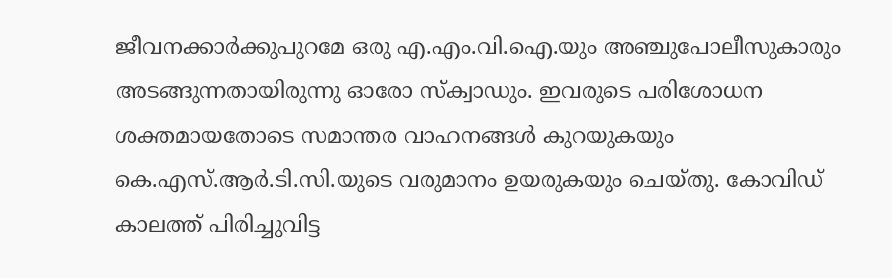ജീവനക്കാര്‍ക്കുപുറമേ ഒരു എ.എം.വി.ഐ.യും അഞ്ചുപോലീസുകാരും അടങ്ങുന്നതായിരുന്നു ഓരോ സ്‌ക്വാഡും. ഇവരുടെ പരിശോധന ശക്തമായതോടെ സമാന്തര വാഹനങ്ങള്‍ കുറയുകയും കെ.എസ്.ആര്‍.ടി.സി.യുടെ വരുമാനം ഉയരുകയും ചെയ്തു. കോവിഡ് കാലത്ത് പിരിച്ചുവിട്ട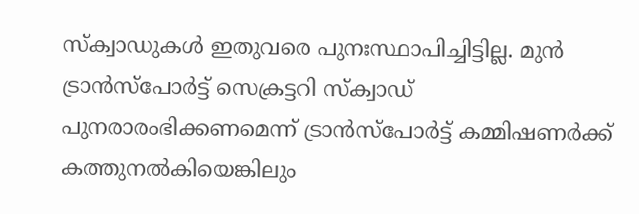സ്‌ക്വാഡുകള്‍ ഇതുവരെ പുനഃസ്ഥാപിച്ചിട്ടില്ല. മുന്‍ ട്രാന്‍സ്‌പോര്‍ട്ട് സെക്രട്ടറി സ്‌ക്വാഡ് പുനരാരംഭിക്കണമെന്ന് ട്രാന്‍സ്‌പോര്‍ട്ട് കമ്മിഷണര്‍ക്ക് കത്തുനല്‍കിയെങ്കിലും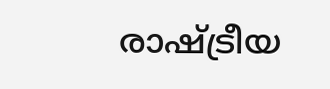രാഷ്ട്രീയ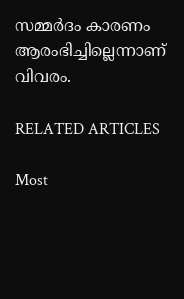സമ്മര്‍ദം കാരണം ആരംഭിച്ചില്ലെന്നാണ് വിവരം.

RELATED ARTICLES

Most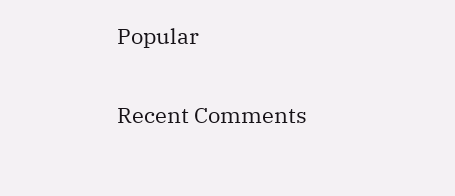Popular

Recent Comments